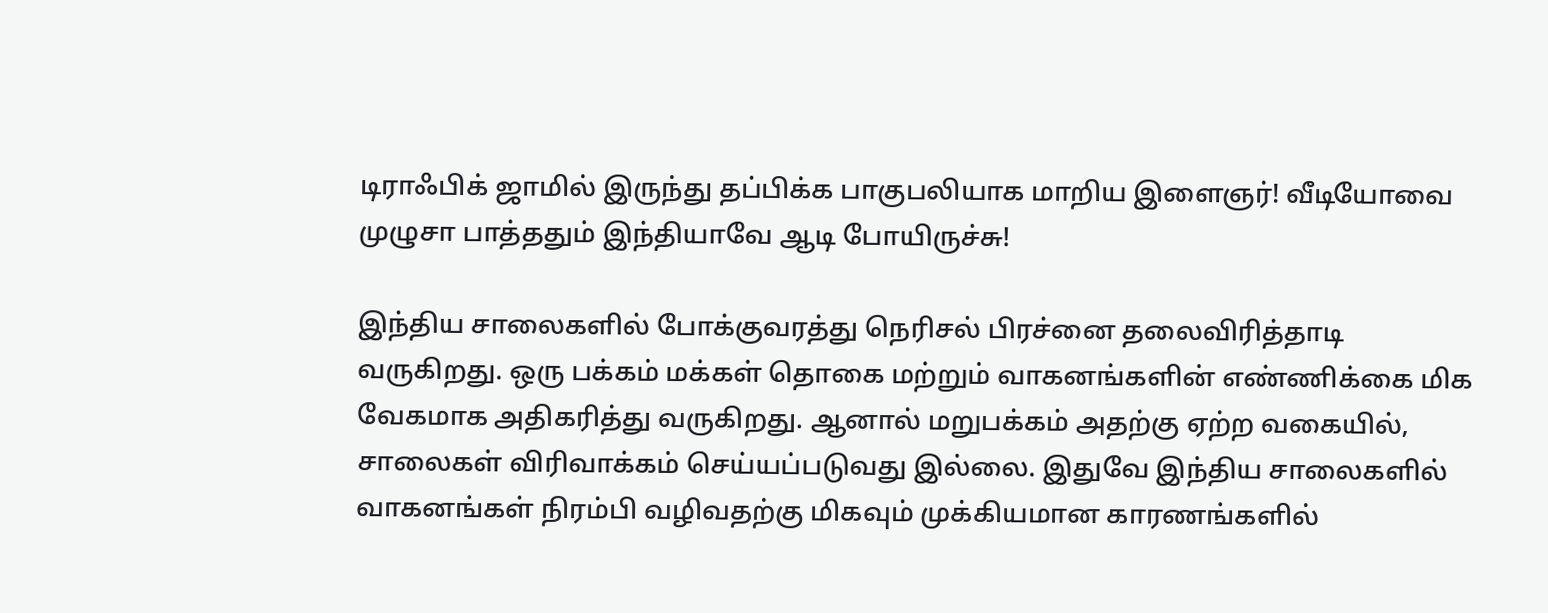டிராஃபிக் ஜாமில் இருந்து தப்பிக்க பாகுபலியாக மாறிய இளைஞர்! வீடியோவை முழுசா பாத்ததும் இந்தியாவே ஆடி போயிருச்சு!

இந்திய சாலைகளில் போக்குவரத்து நெரிசல் பிரச்னை தலைவிரித்தாடி வருகிறது. ஒரு பக்கம் மக்கள் தொகை மற்றும் வாகனங்களின் எண்ணிக்கை மிக வேகமாக அதிகரித்து வருகிறது. ஆனால் மறுபக்கம் அதற்கு ஏற்ற வகையில், சாலைகள் விரிவாக்கம் செய்யப்படுவது இல்லை. இதுவே இந்திய சாலைகளில் வாகனங்கள் நிரம்பி வழிவதற்கு மிகவும் முக்கியமான காரணங்களில்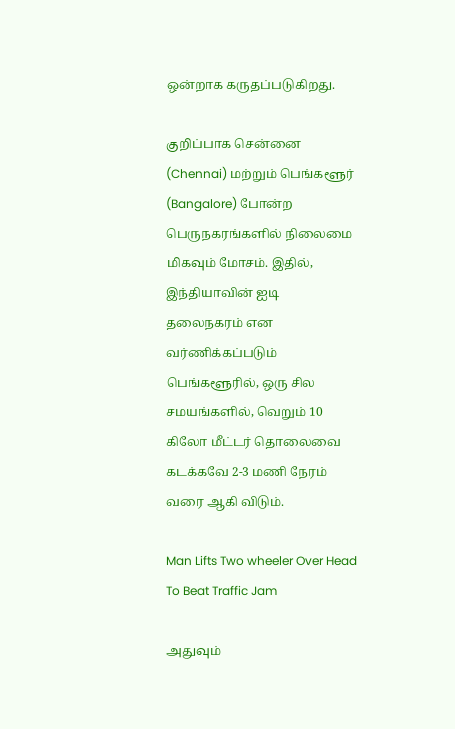ஒன்றாக கருதப்படுகிறது.

குறிப்பாக சென்னை (Chennai) மற்றும் பெங்களூர் (Bangalore) போன்ற பெருநகரங்களில் நிலைமை மிகவும் மோசம். இதில், இந்தியாவின் ஐடி தலைநகரம் என வர்ணிக்கப்படும் பெங்களூரில், ஒரு சில சமயங்களில், வெறும் 10 கிலோ மீட்டர் தொலைவை கடக்கவே 2-3 மணி நேரம் வரை ஆகி விடும்.

Man Lifts Two wheeler Over Head To Beat Traffic Jam

அதுவும்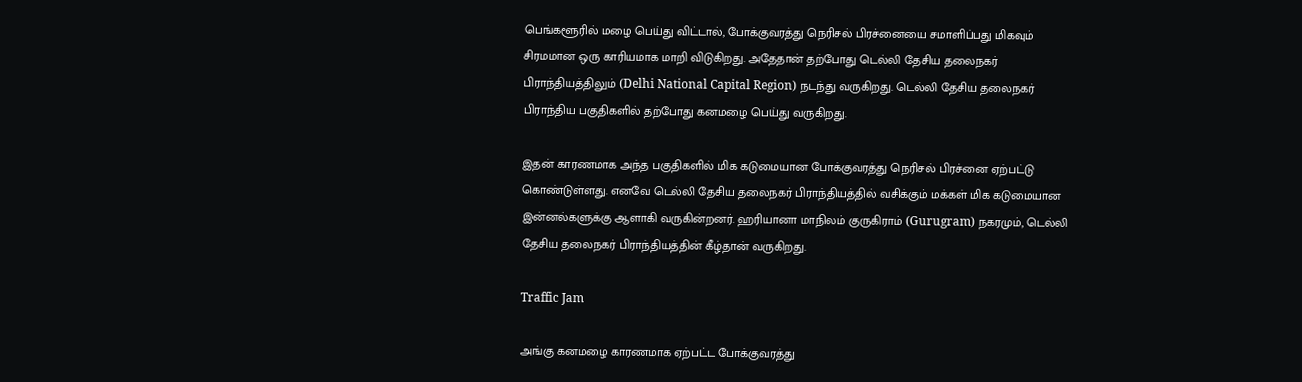பெங்களூரில் மழை பெய்து விட்டால், போக்குவரத்து நெரிசல் பிரச்னையை சமாளிப்பது மிகவும் சிரமமான ஒரு காரியமாக மாறி விடுகிறது. அதேதான் தற்போது டெல்லி தேசிய தலைநகர் பிராந்தியத்திலும் (Delhi National Capital Region) நடந்து வருகிறது. டெல்லி தேசிய தலைநகர் பிராந்திய பகுதிகளில் தற்போது கனமழை பெய்து வருகிறது.

இதன் காரணமாக அந்த பகுதிகளில் மிக கடுமையான போக்குவரத்து நெரிசல் பிரச்னை ஏற்பட்டு கொண்டுள்ளது. எனவே டெல்லி தேசிய தலைநகர் பிராந்தியத்தில் வசிக்கும் மக்கள் மிக கடுமையான இன்னல்களுக்கு ஆளாகி வருகின்றனர். ஹரியானா மாநிலம் குருகிராம் (Gurugram) நகரமும், டெல்லி தேசிய தலைநகர் பிராந்தியத்தின் கீழ்தான் வருகிறது.

Traffic Jam

அங்கு கனமழை காரணமாக ஏற்பட்ட போக்குவரத்து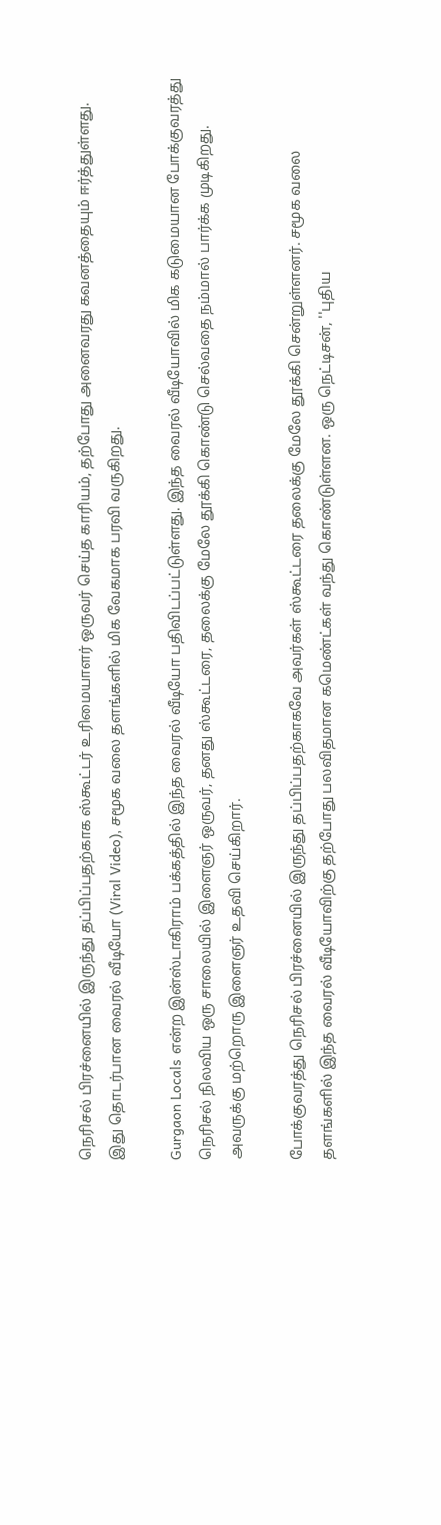நெரிசல் பிரச்னையில் இருந்து தப்பிப்பதற்காக ஸ்கூட்டர் உரிமையாளர் ஒருவர் செய்த காரியம், தற்போது அனைவரது கவனத்தையும் ஈர்த்துள்ளது. இது தொடர்பான வைரல் வீடியோ (Viral Video), சமூக வலை தளங்களில் மிக வேகமாக பரவி வருகிறது.

Gurgaon Locals என்ற இன்ஸ்டாகிராம் பக்கத்தில் இந்த வைரல் வீடியோ பதிவிடப்பட்டுள்ளது. இந்த வைரல் வீடியோவில் மிக கடுமையான போக்குவரத்து நெரிசல் நிலவிய ஒரு சாலையில் இளைஞர் ஒருவர், தனது ஸ்கூட்டரை, தலைக்கு மேலே தூக்கி கொண்டு செல்வதை நம்மால் பார்க்க முடிகிறது. அவருக்கு மற்றொரு இளைஞர் உதவி செய்கிறார்.

போக்குவரத்து நெரிசல் பிரச்னையில் இருந்து தப்பிப்பதற்காகவே அவர்கள் ஸ்கூட்டரை தலைக்கு மேலே தூக்கி சென்றுள்ளனர். சமூக வலை தளங்களில் இந்த வைரல் வீடியோவிற்கு தற்போது பலவிதமான கமெண்ட்கள் வந்து கொண்டுள்ளன. ஒரு நெட்டிசன், ''புதிய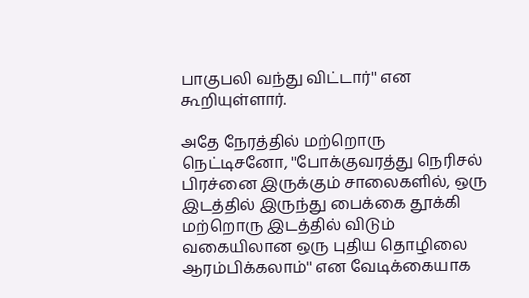பாகுபலி வந்து விட்டார்'' என கூறியுள்ளார்.

அதே நேரத்தில் மற்றொரு நெட்டிசனோ, ''போக்குவரத்து நெரிசல் பிரச்னை இருக்கும் சாலைகளில், ஒரு இடத்தில் இருந்து பைக்கை தூக்கி மற்றொரு இடத்தில் விடும் வகையிலான ஒரு புதிய தொழிலை ஆரம்பிக்கலாம்'' என வேடிக்கையாக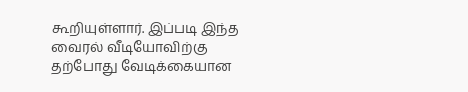கூறியுள்ளார். இப்படி இந்த வைரல் வீடியோவிற்கு தற்போது வேடிக்கையான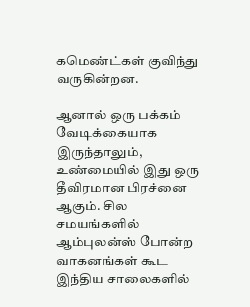கமெண்ட்கள் குவிந்து வருகின்றன.

ஆனால் ஒரு பக்கம் வேடிக்கையாக இருந்தாலும், உண்மையில் இது ஒரு தீவிரமான பிரச்னை ஆகும். சில சமயங்களில் ஆம்புலன்ஸ் போன்ற வாகனங்கள் கூட இந்திய சாலைகளில்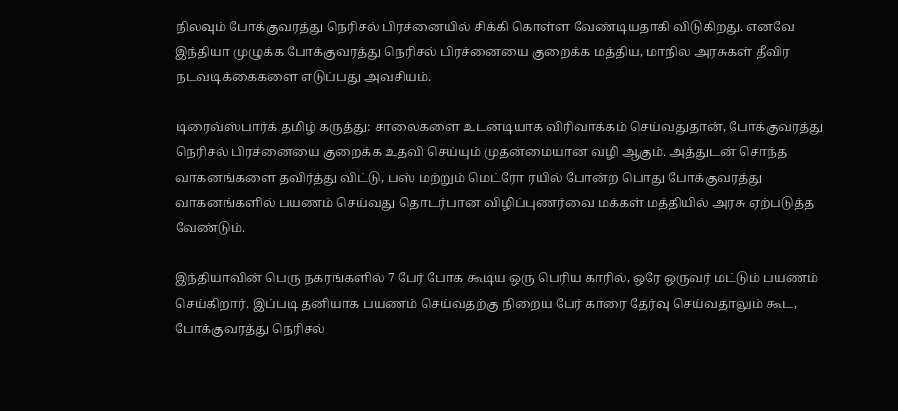நிலவும் போக்குவரத்து நெரிசல் பிரச்னையில் சிக்கி கொள்ள வேண்டியதாகி விடுகிறது. எனவே இந்தியா முழுக்க போக்குவரத்து நெரிசல் பிரச்னையை குறைக்க மத்திய, மாநில அரசுகள் தீவிர நடவடிக்கைகளை எடுப்பது அவசியம்.

டிரைவ்ஸ்பார்க் தமிழ் கருத்து: சாலைகளை உடனடியாக விரிவாக்கம் செய்வதுதான், போக்குவரத்து நெரிசல் பிரச்னையை குறைக்க உதவி செய்யும் முதன்மையான வழி ஆகும். அத்துடன் சொந்த வாகனங்களை தவிர்த்து விட்டு, பஸ் மற்றும் மெட்ரோ ரயில் போன்ற பொது போக்குவரத்து வாகனங்களில் பயணம் செய்வது தொடர்பான விழிப்புணர்வை மக்கள் மத்தியில் அரசு ஏற்படுத்த வேண்டும்.

இந்தியாவின் பெரு நகரங்களில் 7 பேர் போக கூடிய ஒரு பெரிய காரில், ஒரே ஒருவர் மட்டும் பயணம் செய்கிறார். இப்படி தனியாக பயணம் செய்வதற்கு நிறைய பேர் காரை தேர்வு செய்வதாலும் கூட, போக்குவரத்து நெரிசல்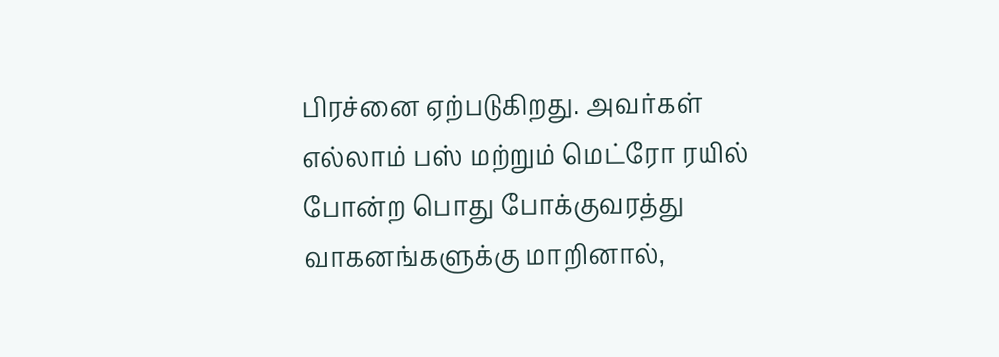பிரச்னை ஏற்படுகிறது. அவர்கள் எல்லாம் பஸ் மற்றும் மெட்ரோ ரயில் போன்ற பொது போக்குவரத்து வாகனங்களுக்கு மாறினால்,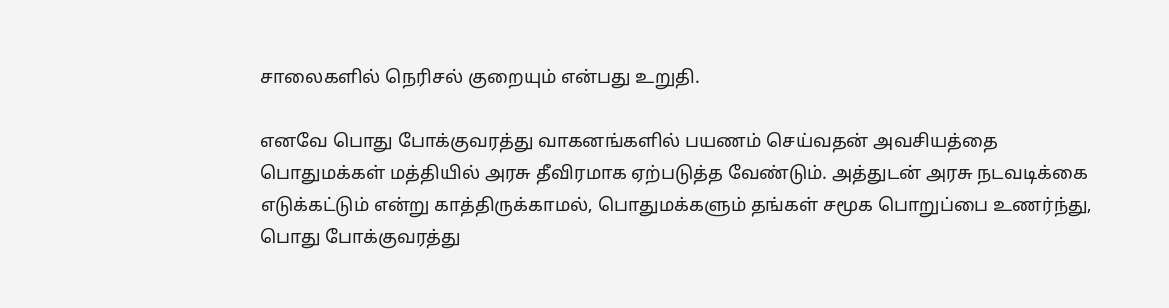சாலைகளில் நெரிசல் குறையும் என்பது உறுதி.

எனவே பொது போக்குவரத்து வாகனங்களில் பயணம் செய்வதன் அவசியத்தை பொதுமக்கள் மத்தியில் அரசு தீவிரமாக ஏற்படுத்த வேண்டும். அத்துடன் அரசு நடவடிக்கை எடுக்கட்டும் என்று காத்திருக்காமல், பொதுமக்களும் தங்கள் சமூக பொறுப்பை உணர்ந்து, பொது போக்குவரத்து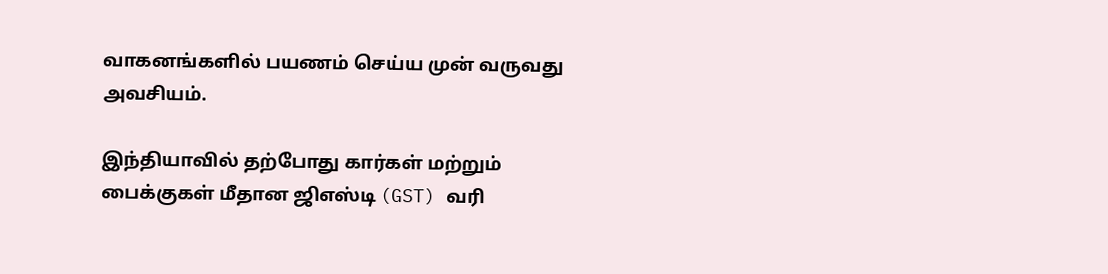வாகனங்களில் பயணம் செய்ய முன் வருவது அவசியம்.

இந்தியாவில் தற்போது கார்கள் மற்றும் பைக்குகள் மீதான ஜிஎஸ்டி (GST) வரி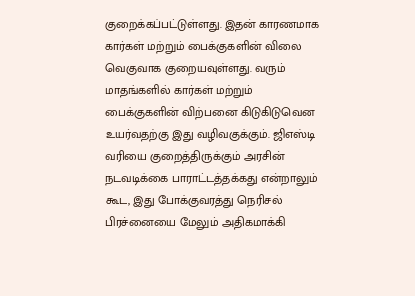குறைக்கப்பட்டுள்ளது. இதன் காரணமாக கார்கள் மற்றும் பைக்குகளின் விலை வெகுவாக குறையவுள்ளது. வரும் மாதங்களில் கார்கள் மற்றும் பைக்குகளின் விற்பனை கிடுகிடுவென உயர்வதற்கு இது வழிவகுக்கும். ஜிஎஸ்டி வரியை குறைத்திருக்கும் அரசின் நடவடிக்கை பாராட்டத்தக்கது என்றாலும் கூட, இது போக்குவரத்து நெரிசல் பிரச்னையை மேலும் அதிகமாக்கி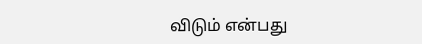விடும் என்பது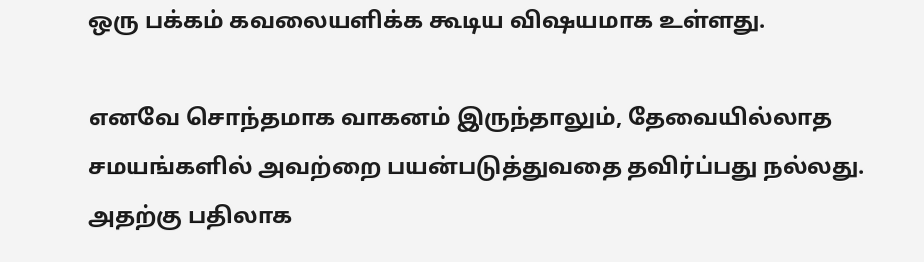ஒரு பக்கம் கவலையளிக்க கூடிய விஷயமாக உள்ளது.

எனவே சொந்தமாக வாகனம் இருந்தாலும், தேவையில்லாத சமயங்களில் அவற்றை பயன்படுத்துவதை தவிர்ப்பது நல்லது. அதற்கு பதிலாக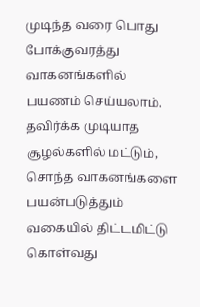முடிந்த வரை பொது போக்குவரத்து வாகனங்களில் பயணம் செய்யலாம். தவிர்க்க முடியாத சூழல்களில் மட்டும், சொந்த வாகனங்களை பயன்படுத்தும் வகையில் திட்டமிட்டு கொள்வது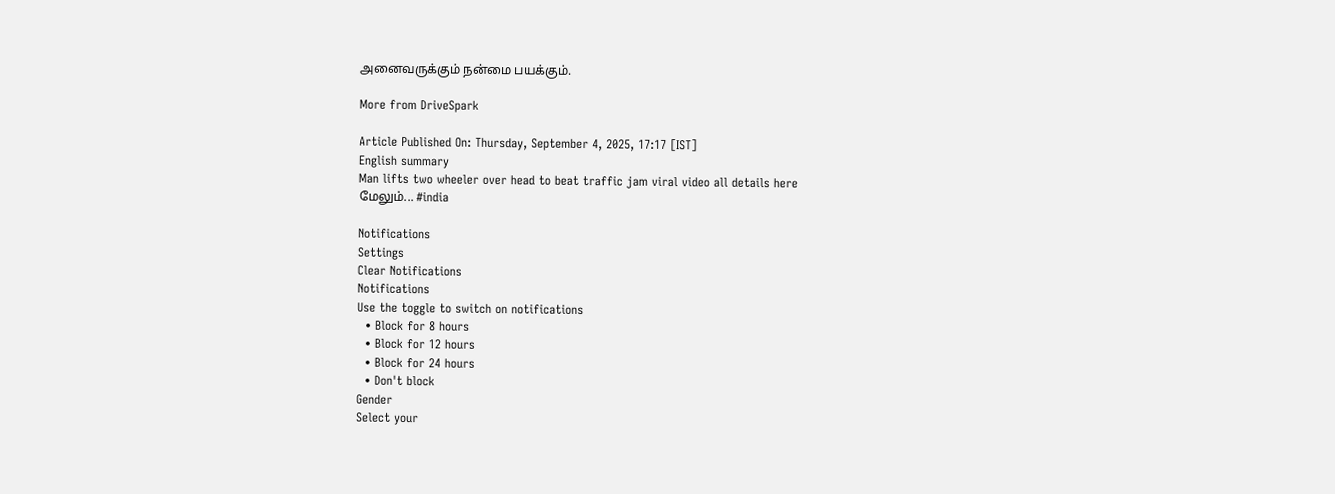அனைவருக்கும் நன்மை பயக்கும்.

More from DriveSpark

Article Published On: Thursday, September 4, 2025, 17:17 [IST]
English summary
Man lifts two wheeler over head to beat traffic jam viral video all details here
மேலும்... #india

Notifications
Settings
Clear Notifications
Notifications
Use the toggle to switch on notifications
  • Block for 8 hours
  • Block for 12 hours
  • Block for 24 hours
  • Don't block
Gender
Select your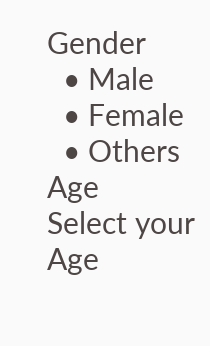Gender
  • Male
  • Female
  • Others
Age
Select your Age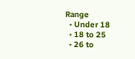Range
  • Under 18
  • 18 to 25
  • 26 to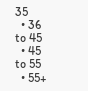35
  • 36 to 45
  • 45 to 55
  • 55+